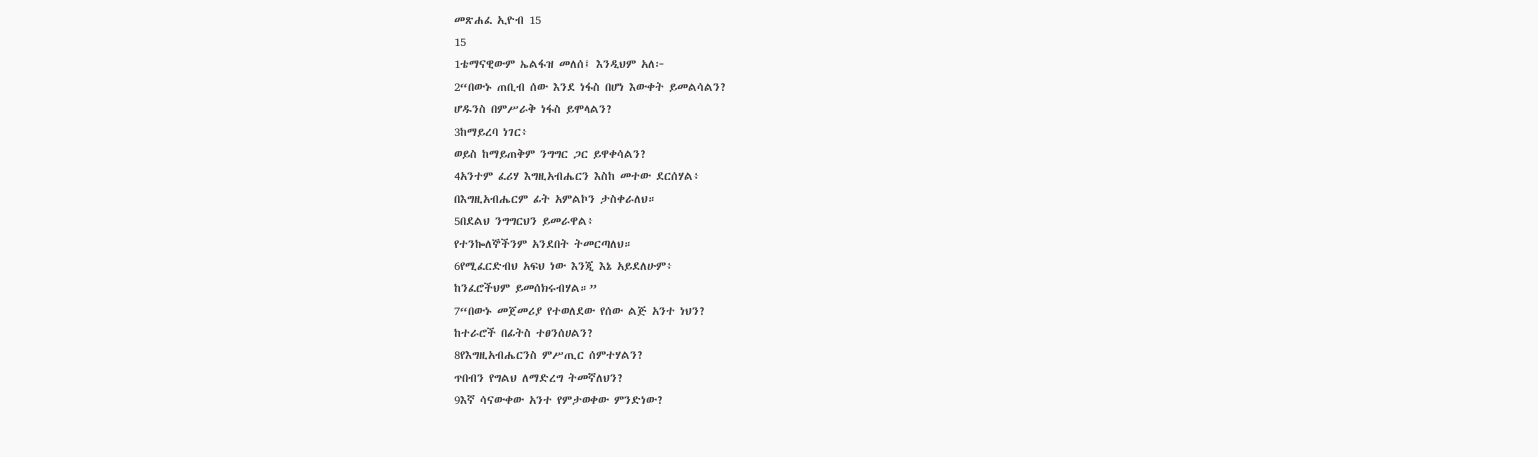መጽሐፈ ኢዮብ 15
15
1ቴማናዊውም ኤልፋዝ መለሰ፤ እንዲህም አለ፦
2“በውኑ ጠቢብ ሰው እንደ ነፋስ በሆነ እውቀት ይመልሳልን?
ሆዱንስ በምሥራቅ ነፋስ ይሞላልን?
3ከማይረባ ነገር፥
ወይስ ከማይጠቅም ንግግር ጋር ይዋቀሳልን?
4አንተም ፈሪሃ እግዚአብሔርን እስከ መተው ደርሰሃል፥
በእግዚአብሔርም ፊት አምልኮን ታስቀራለህ።
5በደልህ ንግግርህን ይመራዋል፥
የተንኰለኞችንም አንደበት ትመርጣለህ።
6የሚፈርድብህ አፍህ ነው እንጂ እኔ አይደለሁም፥
ከንፈሮችህም ይመሰክሩብሃል።”
7“በውኑ መጀመሪያ የተወለደው የሰው ልጅ አንተ ነህን?
ከተራሮች በፊትስ ተፀንሰሀልን?
8የእግዚአብሔርንስ ምሥጢር ሰምተሃልን?
ጥበብን የግልህ ለማድረግ ትመኛለህን?
9እኛ ሳናውቀው አንተ የምታወቀው ምንድነው?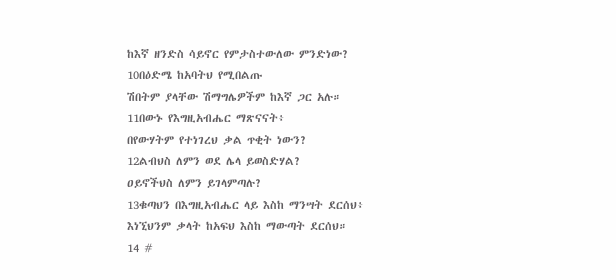ከእኛ ዘንድስ ሳይኖር የምታስተውለው ምንድነው?
10በዕድሜ ከአባትህ የሚበልጡ
ሽበትም ያላቸው ሽማግሌዎችም ከእኛ ጋር አሉ።
11በውኑ የእግዚአብሔር ማጽናናት፥
በየውሃትም የተነገረህ ቃል ጥቂት ነውን?
12ልብህስ ለምን ወደ ሌላ ይወስድሃል?
ዐይኖችህስ ለምን ይገላምጣሉ?
13ቁጣህን በእግዚአብሔር ላይ እስከ ማንሣት ደርሰህ፥
እነኚህንም ቃላት ከአፍህ እስከ ማውጣት ደርሰህ።
14 #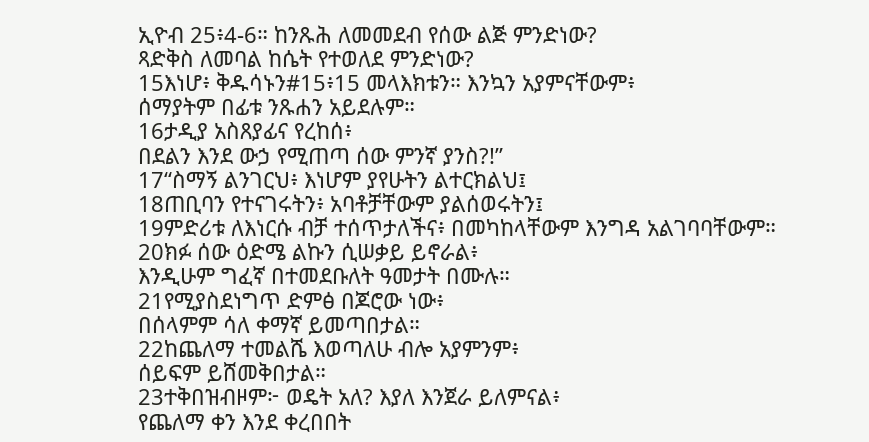ኢዮብ 25፥4-6። ከንጹሕ ለመመደብ የሰው ልጅ ምንድነው?
ጻድቅስ ለመባል ከሴት የተወለደ ምንድነው?
15እነሆ፥ ቅዱሳኑን#15፥15 መላእክቱን። እንኳን አያምናቸውም፥
ሰማያትም በፊቱ ንጹሐን አይደሉም።
16ታዲያ አስጸያፊና የረከሰ፥
በደልን እንደ ውኃ የሚጠጣ ሰው ምንኛ ያንስ?!”
17“ስማኝ ልንገርህ፥ እነሆም ያየሁትን ልተርክልህ፤
18ጠቢባን የተናገሩትን፥ አባቶቻቸውም ያልሰወሩትን፤
19ምድሪቱ ለእነርሱ ብቻ ተሰጥታለችና፥ በመካከላቸውም እንግዳ አልገባባቸውም።
20ክፉ ሰው ዕድሜ ልኩን ሲሠቃይ ይኖራል፥
እንዲሁም ግፈኛ በተመደቡለት ዓመታት በሙሉ።
21የሚያስደነግጥ ድምፅ በጆሮው ነው፥
በሰላምም ሳለ ቀማኛ ይመጣበታል።
22ከጨለማ ተመልሼ እወጣለሁ ብሎ አያምንም፥
ሰይፍም ይሸመቅበታል።
23ተቅበዝብዞም፦ ወዴት አለ? እያለ እንጀራ ይለምናል፥
የጨለማ ቀን እንደ ቀረበበት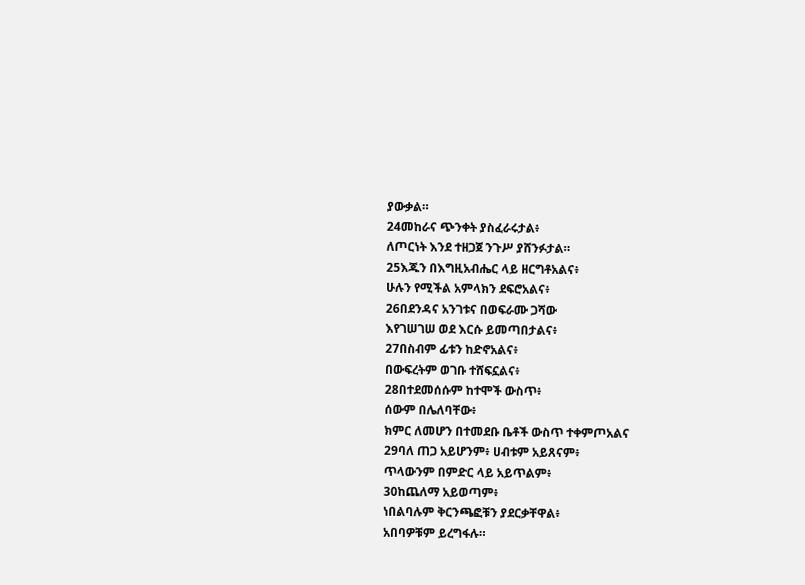ያውቃል።
24መከራና ጭንቀት ያስፈራሩታል፥
ለጦርነት እንደ ተዘጋጀ ንጉሥ ያሸንፉታል።
25እጁን በእግዚአብሔር ላይ ዘርግቶአልና፥
ሁሉን የሚችል አምላክን ደፍሮአልና፥
26በደንዳና አንገቱና በወፍራሙ ጋሻው
እየገሠገሠ ወደ እርሱ ይመጣበታልና፥
27በስብም ፊቱን ከድኖአልና፥
በውፍረትም ወገቡ ተሸፍኗልና፥
28በተደመሰሱም ከተሞች ውስጥ፥
ሰውም በሌለባቸው፥
ክምር ለመሆን በተመደቡ ቤቶች ውስጥ ተቀምጦአልና
29ባለ ጠጋ አይሆንም፥ ሀብቱም አይጸናም፥
ጥላውንም በምድር ላይ አይጥልም፥
30ከጨለማ አይወጣም፥
ነበልባሉም ቅርንጫፎቹን ያደርቃቸዋል፥
አበባዎቹም ይረግፋሉ።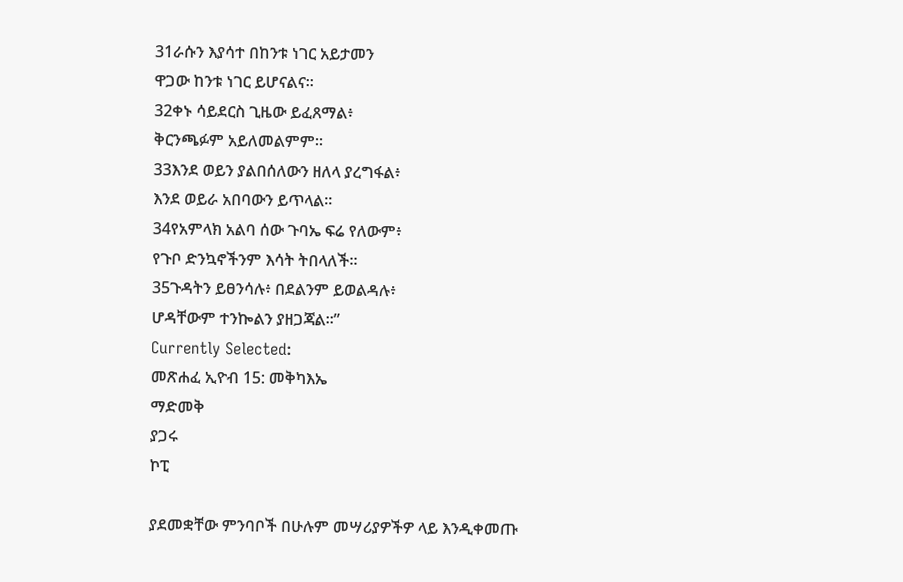31ራሱን እያሳተ በከንቱ ነገር አይታመን
ዋጋው ከንቱ ነገር ይሆናልና።
32ቀኑ ሳይደርስ ጊዜው ይፈጸማል፥
ቅርንጫፉም አይለመልምም።
33እንደ ወይን ያልበሰለውን ዘለላ ያረግፋል፥
እንደ ወይራ አበባውን ይጥላል።
34የአምላክ አልባ ሰው ጉባኤ ፍሬ የለውም፥
የጉቦ ድንኳኖችንም እሳት ትበላለች።
35ጉዳትን ይፀንሳሉ፥ በደልንም ይወልዳሉ፥
ሆዳቸውም ተንኰልን ያዘጋጃል።”
Currently Selected:
መጽሐፈ ኢዮብ 15: መቅካእኤ
ማድመቅ
ያጋሩ
ኮፒ

ያደመቋቸው ምንባቦች በሁሉም መሣሪያዎችዎ ላይ እንዲቀመጡ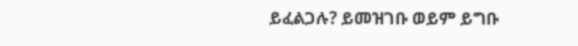ይፈልጋሉ? ይመዝገቡ ወይም ይግቡ